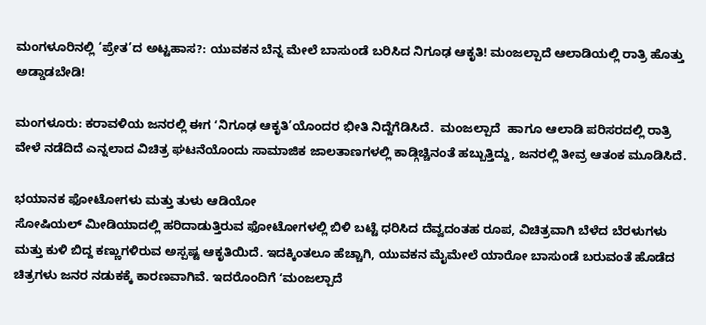ಮಂಗಳೂರಿನಲ್ಲಿ ‘ಪ್ರೇತ’ದ ಅಟ್ಟಹಾಸ?: ಯುವಕನ ಬೆನ್ನ ಮೇಲೆ ಬಾಸುಂಡೆ ಬರಿಸಿದ ನಿಗೂಢ ಆಕೃತಿ! ಮಂಜಲ್ಪಾದೆ ಆಲಾಡಿಯಲ್ಲಿ ರಾತ್ರಿ ಹೊತ್ತು ಅಡ್ಡಾಡಬೇಡಿ!

ಮಂಗಳೂರು: ಕರಾವಳಿಯ ಜನರಲ್ಲಿ ಈಗ ʻನಿಗೂಢ ಆಕೃತಿ’ಯೊಂದರ ಭೀತಿ ನಿದ್ದೆಗೆಡಿಸಿದೆ.  ಮಂಜಲ್ಪಾದೆ  ಹಾಗೂ ಆಲಾಡಿ ಪರಿಸರದಲ್ಲಿ ರಾತ್ರಿ ವೇಳೆ ನಡೆದಿದೆ ಎನ್ನಲಾದ ವಿಚಿತ್ರ ಘಟನೆಯೊಂದು ಸಾಮಾಜಿಕ ಜಾಲತಾಣಗಳಲ್ಲಿ ಕಾಡ್ಗಿಚ್ಚಿನಂತೆ ಹಬ್ಬುತ್ತಿದ್ದು, ಜನರಲ್ಲಿ ತೀವ್ರ ಆತಂಕ ಮೂಡಿಸಿದೆ.

ಭಯಾನಕ ಫೋಟೋಗಳು ಮತ್ತು ತುಳು ಆಡಿಯೋ
ಸೋಷಿಯಲ್ ಮೀಡಿಯಾದಲ್ಲಿ ಹರಿದಾಡುತ್ತಿರುವ ಫೋಟೋಗಳಲ್ಲಿ ಬಿಳಿ ಬಟ್ಟೆ ಧರಿಸಿದ ದೆವ್ವದಂತಹ ರೂಪ, ವಿಚಿತ್ರವಾಗಿ ಬೆಳೆದ ಬೆರಳುಗಳು ಮತ್ತು ಕುಳಿ ಬಿದ್ದ ಕಣ್ಣುಗಳಿರುವ ಅಸ್ಪಷ್ಟ ಆಕೃತಿಯಿದೆ. ಇದಕ್ಕಿಂತಲೂ ಹೆಚ್ಚಾಗಿ, ಯುವಕನ ಮೈಮೇಲೆ ಯಾರೋ ಬಾಸುಂಡೆ ಬರುವಂತೆ ಹೊಡೆದ ಚಿತ್ರಗಳು ಜನರ ನಡುಕಕ್ಕೆ ಕಾರಣವಾಗಿವೆ. ಇದರೊಂದಿಗೆ ʻಮಂಜಲ್ಪಾದೆ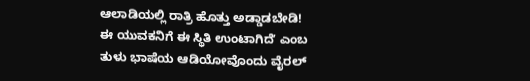ಆಲಾಡಿಯಲ್ಲಿ ರಾತ್ರಿ ಹೊತ್ತು ಅಡ್ಡಾಡಬೇಡಿ! ಈ ಯುವಕನಿಗೆ ಈ ಸ್ಥಿತಿ ಉಂಟಾಗಿದೆʼ ಎಂಬ ತುಳು ಭಾಷೆಯ ಆಡಿಯೋವೊಂದು ವೈರಲ್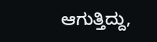ಆಗುತ್ತಿದ್ದು,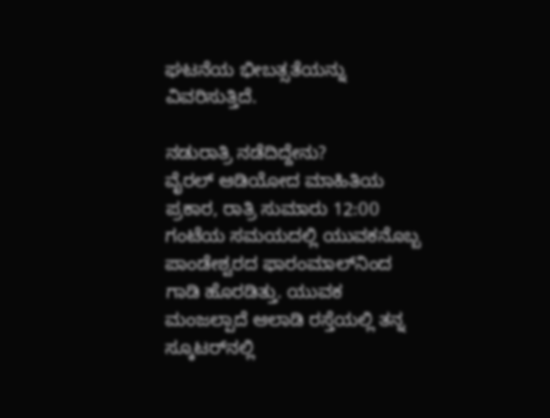ಘಟನೆಯ ಭೀಬತ್ಸತೆಯನ್ನು ವಿವರಿಸುತ್ತಿದೆ.

ನಡುರಾತ್ರಿ ನಡೆದಿದ್ದೇನು?
ವೈರಲ್ ಆಡಿಯೋದ ಮಾಹಿತಿಯ ಪ್ರಕಾರ, ರಾತ್ರಿ ಸುಮಾರು 12:00 ಗಂಟೆಯ ಸಮಯದಲ್ಲಿ ಯುವಕನೊಬ್ಬ ಪಾಂಡೇಶ್ವರದ ಫಾರಂಮಾಲ್‌ನಿಂದ ಗಾಡಿ ಹೊರಡಿತ್ತು. ಯುವಕ ಮಂಜಲ್ಪಾದೆ ಆಲಾಡಿ ರಸ್ತೆಯಲ್ಲಿ ತನ್ನ ಸ್ಕೂಟರ್‌ನಲ್ಲಿ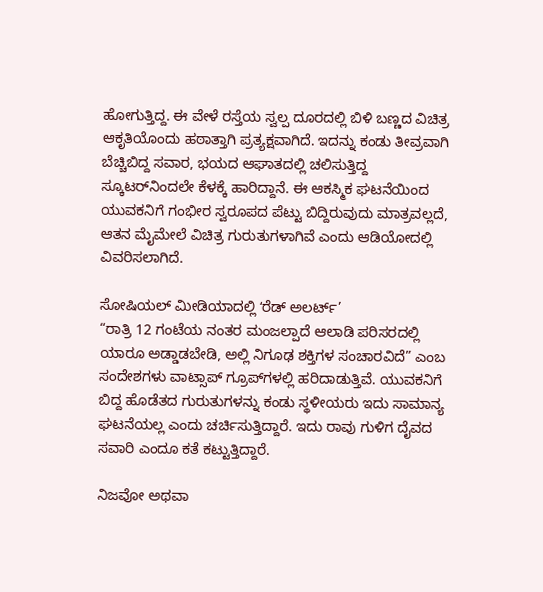ಹೋಗುತ್ತಿದ್ದ. ಈ ವೇಳೆ ರಸ್ತೆಯ ಸ್ವಲ್ಪ ದೂರದಲ್ಲಿ ಬಿಳಿ ಬಣ್ಣದ ವಿಚಿತ್ರ ಆಕೃತಿಯೊಂದು ಹಠಾತ್ತಾಗಿ ಪ್ರತ್ಯಕ್ಷವಾಗಿದೆ. ಇದನ್ನು ಕಂಡು ತೀವ್ರವಾಗಿ ಬೆಚ್ಚಿಬಿದ್ದ ಸವಾರ, ಭಯದ ಆಘಾತದಲ್ಲಿ ಚಲಿಸುತ್ತಿದ್ದ ಸ್ಕೂಟರ್‌ನಿಂದಲೇ ಕೆಳಕ್ಕೆ ಹಾರಿದ್ದಾನೆ. ಈ ಆಕಸ್ಮಿಕ ಘಟನೆಯಿಂದ ಯುವಕನಿಗೆ ಗಂಭೀರ ಸ್ವರೂಪದ ಪೆಟ್ಟು ಬಿದ್ದಿರುವುದು ಮಾತ್ರವಲ್ಲದೆ, ಆತನ ಮೈಮೇಲೆ ವಿಚಿತ್ರ ಗುರುತುಗಳಾಗಿವೆ ಎಂದು ಆಡಿಯೋದಲ್ಲಿ ವಿವರಿಸಲಾಗಿದೆ.

ಸೋಷಿಯಲ್ ಮೀಡಿಯಾದಲ್ಲಿ ʻರೆಡ್ ಅಲರ್ಟ್’
“ರಾತ್ರಿ 12 ಗಂಟೆಯ ನಂತರ ಮಂಜಲ್ಪಾದೆ ಆಲಾಡಿ ಪರಿಸರದಲ್ಲಿ ಯಾರೂ ಅಡ್ಡಾಡಬೇಡಿ, ಅಲ್ಲಿ ನಿಗೂಢ ಶಕ್ತಿಗಳ ಸಂಚಾರವಿದೆ” ಎಂಬ ಸಂದೇಶಗಳು ವಾಟ್ಸಾಪ್ ಗ್ರೂಪ್‌ಗಳಲ್ಲಿ ಹರಿದಾಡುತ್ತಿವೆ. ಯುವಕನಿಗೆ ಬಿದ್ದ ಹೊಡೆತದ ಗುರುತುಗಳನ್ನು ಕಂಡು ಸ್ಥಳೀಯರು ಇದು ಸಾಮಾನ್ಯ ಘಟನೆಯಲ್ಲ ಎಂದು ಚರ್ಚಿಸುತ್ತಿದ್ದಾರೆ. ಇದು ರಾವು ಗುಳಿಗ ದೈವದ ಸವಾರಿ ಎಂದೂ ಕತೆ ಕಟ್ಟುತ್ತಿದ್ದಾರೆ.

ನಿಜವೋ ಅಥವಾ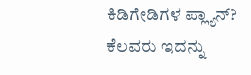ಕಿಡಿಗೇಡಿಗಳ ಪ್ಲ್ಯಾನ್?
ಕೆಲವರು ಇದನ್ನು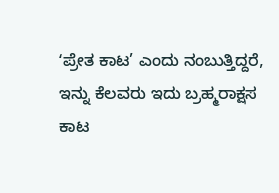ʻಪ್ರೇತ ಕಾಟ’ ಎಂದು ನಂಬುತ್ತಿದ್ದರೆ, ಇನ್ನು ಕೆಲವರು ಇದು ಬ್ರಹ್ಮರಾಕ್ಷಸ ಕಾಟ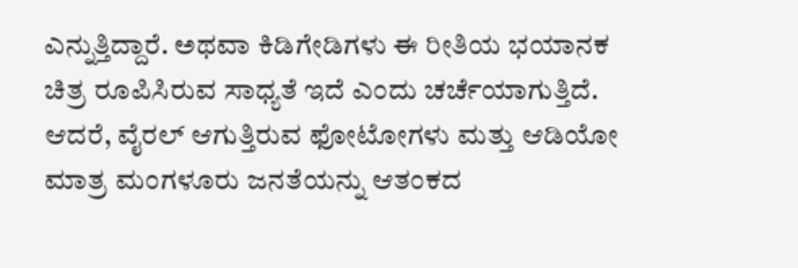ಎನ್ನುತ್ತಿದ್ದಾರೆ. ಅಥವಾ ಕಿಡಿಗೇಡಿಗಳು ಈ ರೀತಿಯ ಭಯಾನಕ ಚಿತ್ರ ರೂಪಿಸಿರುವ ಸಾಧ್ಯತೆ ಇದೆ ಎಂದು ಚರ್ಚೆಯಾಗುತ್ತಿದೆ. ಆದರೆ, ವೈರಲ್ ಆಗುತ್ತಿರುವ ಫೋಟೋಗಳು ಮತ್ತು ಆಡಿಯೋ ಮಾತ್ರ ಮಂಗಳೂರು ಜನತೆಯನ್ನು ಆತಂಕದ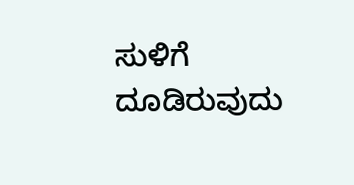ಸುಳಿಗೆ ದೂಡಿರುವುದು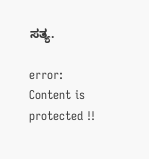ಸತ್ಯ.

error: Content is protected !!